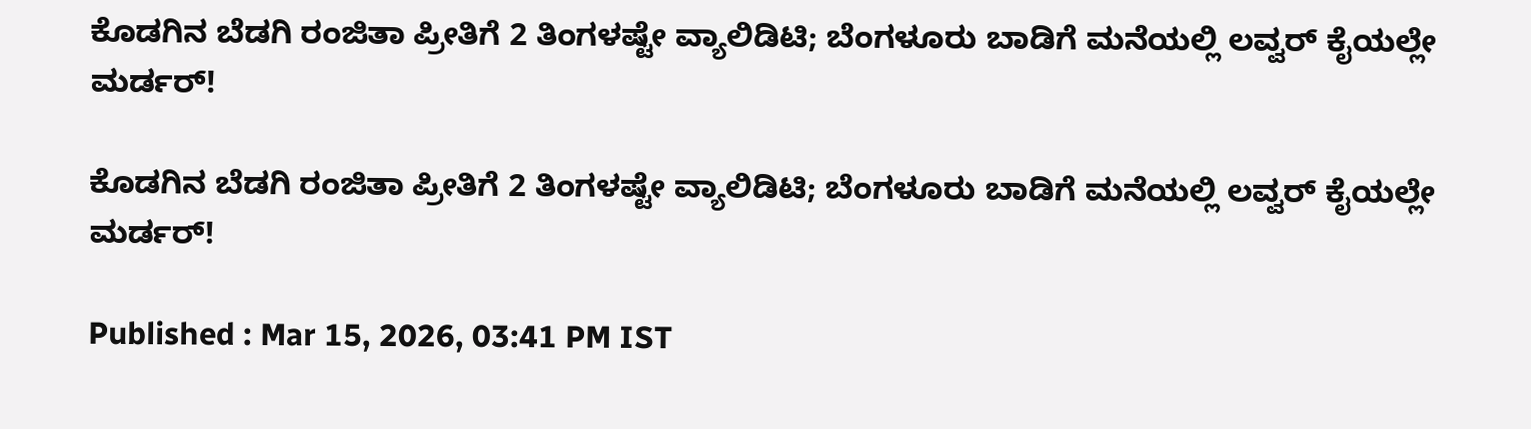ಕೊಡಗಿನ ಬೆಡಗಿ ರಂಜಿತಾ ಪ್ರೀತಿಗೆ 2 ತಿಂಗಳಷ್ಟೇ ವ್ಯಾಲಿಡಿಟಿ; ಬೆಂಗಳೂರು ಬಾಡಿಗೆ ಮನೆಯಲ್ಲಿ ಲವ್ವರ್ ಕೈಯಲ್ಲೇ ಮರ್ಡರ್!

ಕೊಡಗಿನ ಬೆಡಗಿ ರಂಜಿತಾ ಪ್ರೀತಿಗೆ 2 ತಿಂಗಳಷ್ಟೇ ವ್ಯಾಲಿಡಿಟಿ; ಬೆಂಗಳೂರು ಬಾಡಿಗೆ ಮನೆಯಲ್ಲಿ ಲವ್ವರ್ ಕೈಯಲ್ಲೇ ಮರ್ಡರ್!

Published : Mar 15, 2026, 03:41 PM IST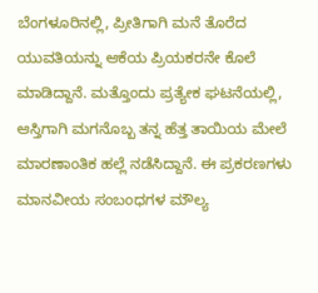ಬೆಂಗಳೂರಿನಲ್ಲಿ, ಪ್ರೀತಿಗಾಗಿ ಮನೆ ತೊರೆದ ಯುವತಿಯನ್ನು ಆಕೆಯ ಪ್ರಿಯಕರನೇ ಕೊಲೆ ಮಾಡಿದ್ದಾನೆ. ಮತ್ತೊಂದು ಪ್ರತ್ಯೇಕ ಘಟನೆಯಲ್ಲಿ, ಆಸ್ತಿಗಾಗಿ ಮಗನೊಬ್ಬ ತನ್ನ ಹೆತ್ತ ತಾಯಿಯ ಮೇಲೆ ಮಾರಣಾಂತಿಕ ಹಲ್ಲೆ ನಡೆಸಿದ್ದಾನೆ. ಈ ಪ್ರಕರಣಗಳು ಮಾನವೀಯ ಸಂಬಂಧಗಳ ಮೌಲ್ಯ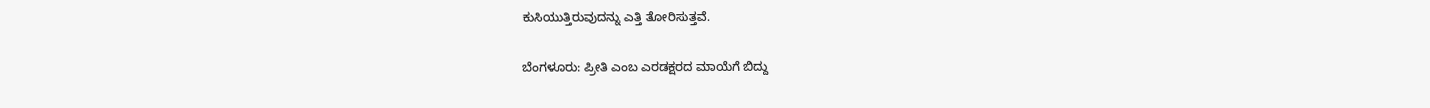ಕುಸಿಯುತ್ತಿರುವುದನ್ನು ಎತ್ತಿ ತೋರಿಸುತ್ತವೆ.

ಬೆಂಗಳೂರು: ಪ್ರೀತಿ ಎಂಬ ಎರಡಕ್ಷರದ ಮಾಯೆಗೆ ಬಿದ್ದು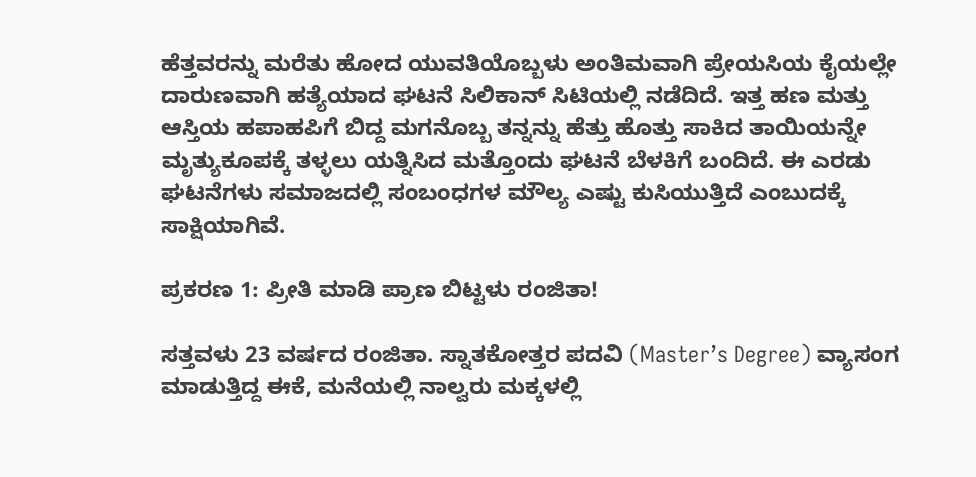ಹೆತ್ತವರನ್ನು ಮರೆತು ಹೋದ ಯುವತಿಯೊಬ್ಬಳು ಅಂತಿಮವಾಗಿ ಪ್ರೇಯಸಿಯ ಕೈಯಲ್ಲೇ ದಾರುಣವಾಗಿ ಹತ್ಯೆಯಾದ ಘಟನೆ ಸಿಲಿಕಾನ್ ಸಿಟಿಯಲ್ಲಿ ನಡೆದಿದೆ. ಇತ್ತ ಹಣ ಮತ್ತು ಆಸ್ತಿಯ ಹಪಾಹಪಿಗೆ ಬಿದ್ದ ಮಗನೊಬ್ಬ ತನ್ನನ್ನು ಹೆತ್ತು ಹೊತ್ತು ಸಾಕಿದ ತಾಯಿಯನ್ನೇ ಮೃತ್ಯುಕೂಪಕ್ಕೆ ತಳ್ಳಲು ಯತ್ನಿಸಿದ ಮತ್ತೊಂದು ಘಟನೆ ಬೆಳಕಿಗೆ ಬಂದಿದೆ. ಈ ಎರಡು ಘಟನೆಗಳು ಸಮಾಜದಲ್ಲಿ ಸಂಬಂಧಗಳ ಮೌಲ್ಯ ಎಷ್ಟು ಕುಸಿಯುತ್ತಿದೆ ಎಂಬುದಕ್ಕೆ ಸಾಕ್ಷಿಯಾಗಿವೆ.

ಪ್ರಕರಣ 1: ಪ್ರೀತಿ ಮಾಡಿ ಪ್ರಾಣ ಬಿಟ್ಟಳು ರಂಜಿತಾ!

ಸತ್ತವಳು 23 ವರ್ಷದ ರಂಜಿತಾ. ಸ್ನಾತಕೋತ್ತರ ಪದವಿ (Master’s Degree) ವ್ಯಾಸಂಗ ಮಾಡುತ್ತಿದ್ದ ಈಕೆ, ಮನೆಯಲ್ಲಿ ನಾಲ್ವರು ಮಕ್ಕಳಲ್ಲಿ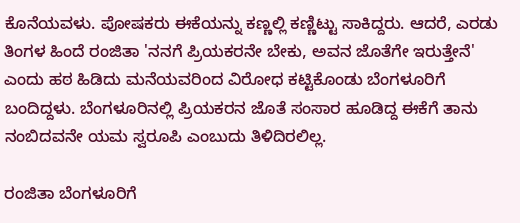ಕೊನೆಯವಳು. ಪೋಷಕರು ಈಕೆಯನ್ನು ಕಣ್ಣಲ್ಲಿ ಕಣ್ಣಿಟ್ಟು ಸಾಕಿದ್ದರು. ಆದರೆ, ಎರಡು ತಿಂಗಳ ಹಿಂದೆ ರಂಜಿತಾ 'ನನಗೆ ಪ್ರಿಯಕರನೇ ಬೇಕು, ಅವನ ಜೊತೆಗೇ ಇರುತ್ತೇನೆ' ಎಂದು ಹಠ ಹಿಡಿದು ಮನೆಯವರಿಂದ ವಿರೋಧ ಕಟ್ಟಿಕೊಂಡು ಬೆಂಗಳೂರಿಗೆ ಬಂದಿದ್ದಳು. ಬೆಂಗಳೂರಿನಲ್ಲಿ ಪ್ರಿಯಕರನ ಜೊತೆ ಸಂಸಾರ ಹೂಡಿದ್ದ ಈಕೆಗೆ ತಾನು ನಂಬಿದವನೇ ಯಮ ಸ್ವರೂಪಿ ಎಂಬುದು ತಿಳಿದಿರಲಿಲ್ಲ.

ರಂಜಿತಾ ಬೆಂಗಳೂರಿಗೆ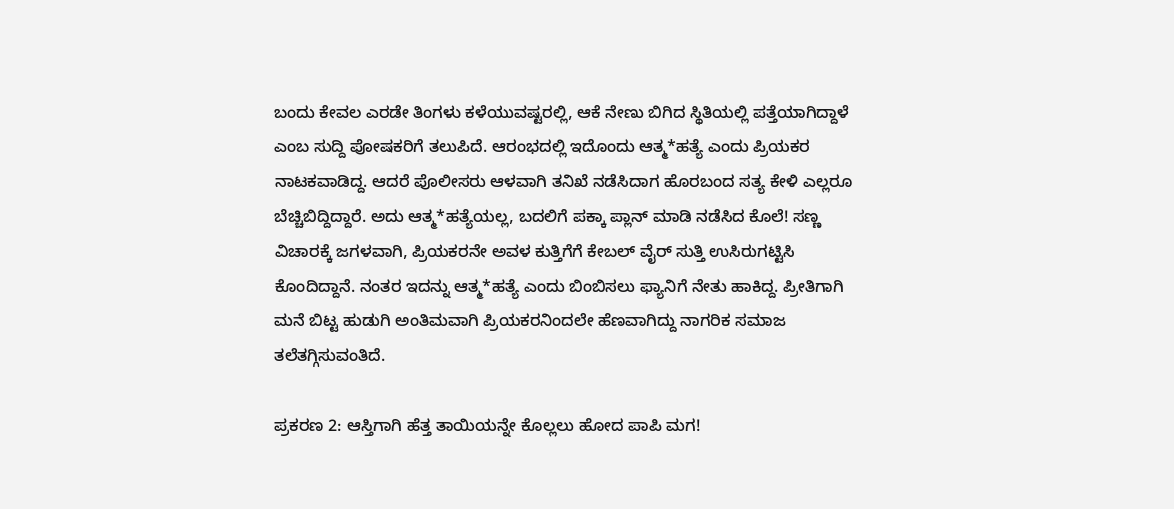ಬಂದು ಕೇವಲ ಎರಡೇ ತಿಂಗಳು ಕಳೆಯುವಷ್ಟರಲ್ಲಿ, ಆಕೆ ನೇಣು ಬಿಗಿದ ಸ್ಥಿತಿಯಲ್ಲಿ ಪತ್ತೆಯಾಗಿದ್ದಾಳೆ ಎಂಬ ಸುದ್ದಿ ಪೋಷಕರಿಗೆ ತಲುಪಿದೆ. ಆರಂಭದಲ್ಲಿ ಇದೊಂದು ಆತ್ಮ*ಹತ್ಯೆ ಎಂದು ಪ್ರಿಯಕರ ನಾಟಕವಾಡಿದ್ದ. ಆದರೆ ಪೊಲೀಸರು ಆಳವಾಗಿ ತನಿಖೆ ನಡೆಸಿದಾಗ ಹೊರಬಂದ ಸತ್ಯ ಕೇಳಿ ಎಲ್ಲರೂ ಬೆಚ್ಚಿಬಿದ್ದಿದ್ದಾರೆ. ಅದು ಆತ್ಮ*ಹತ್ಯೆಯಲ್ಲ, ಬದಲಿಗೆ ಪಕ್ಕಾ ಪ್ಲಾನ್ ಮಾಡಿ ನಡೆಸಿದ ಕೊಲೆ! ಸಣ್ಣ ವಿಚಾರಕ್ಕೆ ಜಗಳವಾಗಿ, ಪ್ರಿಯಕರನೇ ಅವಳ ಕುತ್ತಿಗೆಗೆ ಕೇಬಲ್ ವೈರ್ ಸುತ್ತಿ ಉಸಿರುಗಟ್ಟಿಸಿ ಕೊಂದಿದ್ದಾನೆ. ನಂತರ ಇದನ್ನು ಆತ್ಮ*ಹತ್ಯೆ ಎಂದು ಬಿಂಬಿಸಲು ಫ್ಯಾನಿಗೆ ನೇತು ಹಾಕಿದ್ದ. ಪ್ರೀತಿಗಾಗಿ ಮನೆ ಬಿಟ್ಟ ಹುಡುಗಿ ಅಂತಿಮವಾಗಿ ಪ್ರಿಯಕರನಿಂದಲೇ ಹೆಣವಾಗಿದ್ದು ನಾಗರಿಕ ಸಮಾಜ ತಲೆತಗ್ಗಿಸುವಂತಿದೆ.

ಪ್ರಕರಣ 2: ಆಸ್ತಿಗಾಗಿ ಹೆತ್ತ ತಾಯಿಯನ್ನೇ ಕೊಲ್ಲಲು ಹೋದ ಪಾಪಿ ಮಗ!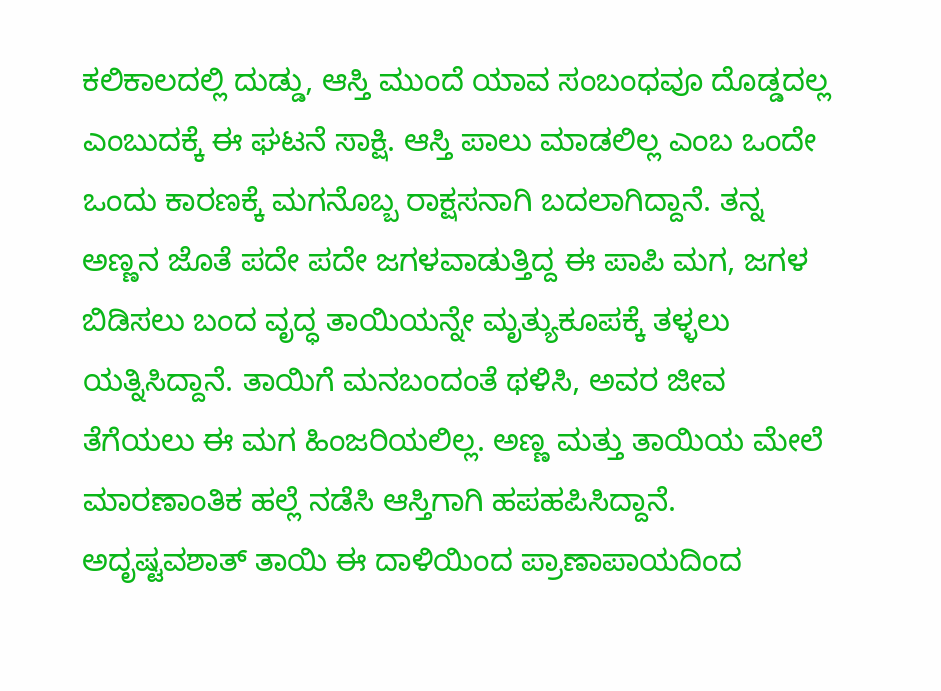ಕಲಿಕಾಲದಲ್ಲಿ ದುಡ್ಡು, ಆಸ್ತಿ ಮುಂದೆ ಯಾವ ಸಂಬಂಧವೂ ದೊಡ್ಡದಲ್ಲ ಎಂಬುದಕ್ಕೆ ಈ ಘಟನೆ ಸಾಕ್ಷಿ. ಆಸ್ತಿ ಪಾಲು ಮಾಡಲಿಲ್ಲ ಎಂಬ ಒಂದೇ ಒಂದು ಕಾರಣಕ್ಕೆ ಮಗನೊಬ್ಬ ರಾಕ್ಷಸನಾಗಿ ಬದಲಾಗಿದ್ದಾನೆ. ತನ್ನ ಅಣ್ಣನ ಜೊತೆ ಪದೇ ಪದೇ ಜಗಳವಾಡುತ್ತಿದ್ದ ಈ ಪಾಪಿ ಮಗ, ಜಗಳ ಬಿಡಿಸಲು ಬಂದ ವೃದ್ಧ ತಾಯಿಯನ್ನೇ ಮೃತ್ಯುಕೂಪಕ್ಕೆ ತಳ್ಳಲು ಯತ್ನಿಸಿದ್ದಾನೆ. ತಾಯಿಗೆ ಮನಬಂದಂತೆ ಥಳಿಸಿ, ಅವರ ಜೀವ ತೆಗೆಯಲು ಈ ಮಗ ಹಿಂಜರಿಯಲಿಲ್ಲ. ಅಣ್ಣ ಮತ್ತು ತಾಯಿಯ ಮೇಲೆ ಮಾರಣಾಂತಿಕ ಹಲ್ಲೆ ನಡೆಸಿ ಆಸ್ತಿಗಾಗಿ ಹಪಹಪಿಸಿದ್ದಾನೆ. ಅದೃಷ್ಟವಶಾತ್ ತಾಯಿ ಈ ದಾಳಿಯಿಂದ ಪ್ರಾಣಾಪಾಯದಿಂದ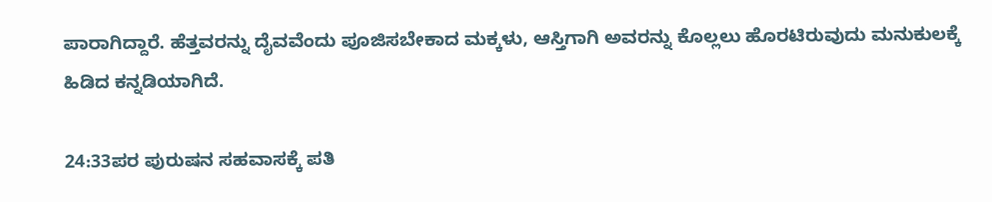ಪಾರಾಗಿದ್ದಾರೆ. ಹೆತ್ತವರನ್ನು ದೈವವೆಂದು ಪೂಜಿಸಬೇಕಾದ ಮಕ್ಕಳು, ಆಸ್ತಿಗಾಗಿ ಅವರನ್ನು ಕೊಲ್ಲಲು ಹೊರಟಿರುವುದು ಮನುಕುಲಕ್ಕೆ ಹಿಡಿದ ಕನ್ನಡಿಯಾಗಿದೆ.

24:33ಪರ ಪುರುಷನ ಸಹವಾಸಕ್ಕೆ ಪತಿ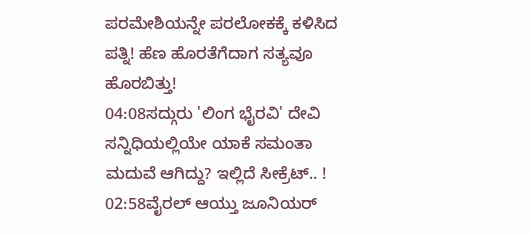ಪರಮೇಶಿಯನ್ನೇ ಪರಲೋಕಕ್ಕೆ ಕಳಿಸಿದ ಪತ್ನಿ! ಹೆಣ ಹೊರತೆಗೆದಾಗ ಸತ್ಯವೂ ಹೊರಬಿತ್ತು!
04:08ಸದ್ಗುರು 'ಲಿಂಗ ಭೈರವಿ' ದೇವಿ ಸನ್ನಿಧಿಯಲ್ಲಿಯೇ ಯಾಕೆ ಸಮಂತಾ ಮದುವೆ ಆಗಿದ್ದು? ಇಲ್ಲಿದೆ ಸೀಕ್ರೆಟ್.. !
02:58ವೈರಲ್ ಆಯ್ತು ಜೂನಿಯರ್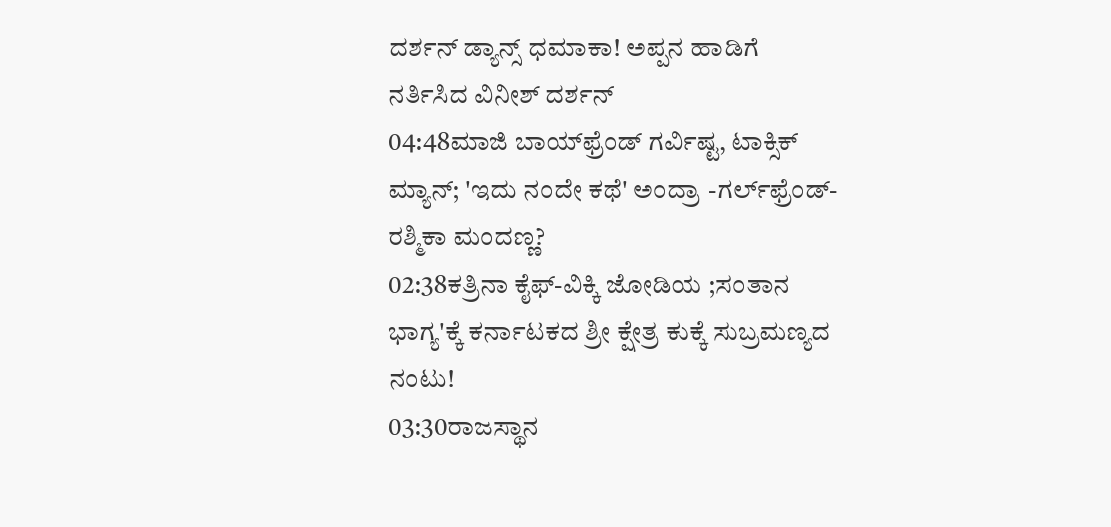ದರ್ಶನ್ ಡ್ಯಾನ್ಸ್ ಧಮಾಕಾ! ಅಪ್ಪನ ಹಾಡಿಗೆ ನರ್ತಿಸಿದ ವಿನೀಶ್ ದರ್ಶನ್
04:48ಮಾಜಿ ಬಾಯ್‌ಫ್ರೆಂಡ್ ಗರ್ವಿಷ್ಟ, ಟಾಕ್ಸಿಕ್ ಮ್ಯಾನ್; 'ಇದು ನಂದೇ ಕಥೆ' ಅಂದ್ರಾ -ಗರ್ಲ್‌ಫ್ರೆಂಡ್- ರಶ್ಮಿಕಾ ಮಂದಣ್ಣ?
02:38ಕತ್ರಿನಾ ಕೈಫ್-ವಿಕ್ಕಿ ಜೋಡಿಯ ;ಸಂತಾನ ಭಾಗ್ಯ'ಕ್ಕೆ ಕರ್ನಾಟಕದ ಶ್ರೀ ಕ್ಷೇತ್ರ ಕುಕ್ಕೆ ಸುಬ್ರಮಣ್ಯದ ನಂಟು!
03:30ರಾಜಸ್ಥಾನ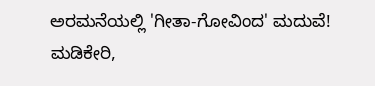ಅರಮನೆಯಲ್ಲಿ 'ಗೀತಾ-ಗೋವಿಂದ' ಮದುವೆ! ಮಡಿಕೇರಿ,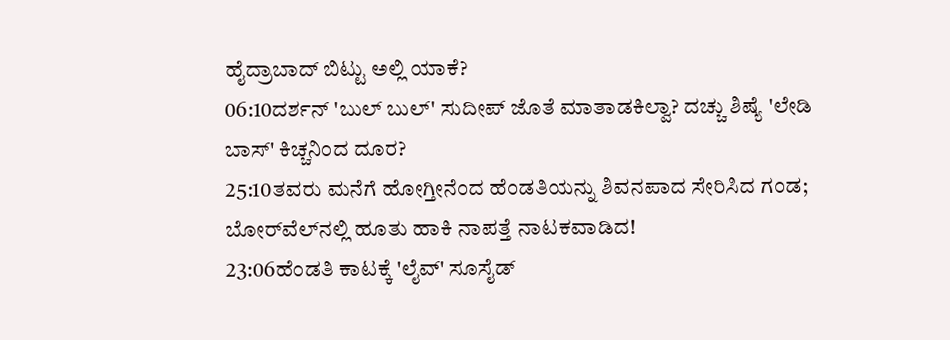ಹೈದ್ರಾಬಾದ್ ಬಿಟ್ಟು ಅಲ್ಲಿ ಯಾಕೆ?
06:10ದರ್ಶನ್ 'ಬುಲ್‌ ಬುಲ್‌' ಸುದೀಪ್ ಜೊತೆ ಮಾತಾಡಕಿಲ್ವಾ? ದಚ್ಚು ಶಿಷ್ಯೆ 'ಲೇಡಿ ಬಾಸ್' ಕಿಚ್ಚನಿಂದ ದೂರ?
25:10ತವರು ಮನೆಗೆ ಹೋಗ್ತೀನೆಂದ ಹೆಂಡತಿಯನ್ನು ಶಿವನಪಾದ ಸೇರಿಸಿದ ಗಂಡ; ಬೋರ್‌ವೆಲ್‌ನಲ್ಲಿ ಹೂತು ಹಾಕಿ ನಾಪತ್ತೆ ನಾಟಕವಾಡಿದ!
23:06ಹೆಂಡತಿ ಕಾಟಕ್ಕೆ 'ಲೈವ್' ಸೂಸೈಡ್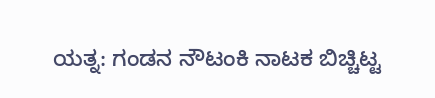ಯತ್ನ: ಗಂಡನ ನೌಟಂಕಿ ನಾಟಕ ಬಿಚ್ಚಿಟ್ಟ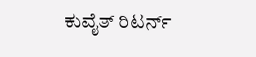ಕುವೈತ್ ರಿಟರ್ನ್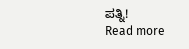ಪತ್ನಿ!
Read more